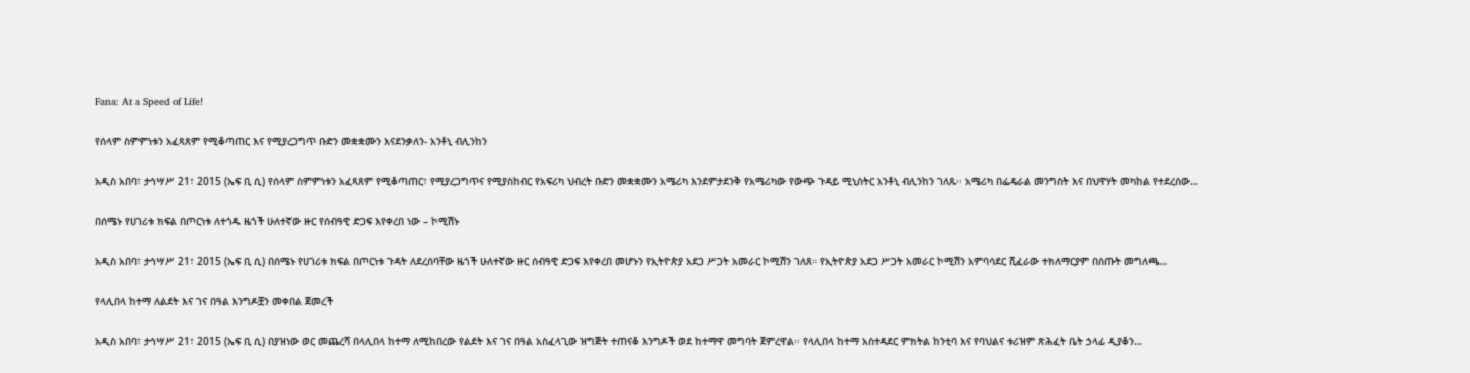Fana: At a Speed of Life!

የሰላም ስምምነቱን አፈጻጸም የሚቆጣጠር እና የሚያረጋግጥ ቡድን መቋቋሙን እናደንቃለን- አንቶኒ ብሊንከን

አዲስ አበባ፣ ታኅሣሥ 21፣ 2015 (ኤፍ ቢ ሲ) የሰላም ስምምነቱን አፈጻጸም የሚቆጣጠር፣ የሚያረጋግጥና የሚያስከብር የአፍሪካ ህብረት ቡድን መቋቋሙን አሜሪካ እንደምታደንቅ የአሜሪካው የውጭ ጉዳይ ሚኒስትር አንቶኒ ብሊንከን ገለጹ፡፡ አሜሪካ በፌዴራል መንግስት እና በህዋሃት መካከል የተደረሰው…

በሰሜኑ የሀገሪቱ ክፍል በጦርነቱ ለተጎዱ ዜጎች ሁለተኛው ዙር የሰብዓዊ ድጋፍ እየቀረበ ነው – ኮሚሽኑ

አዲስ አበባ፣ ታኅሣሥ 21፣ 2015 (ኤፍ ቢ ሲ) በሰሜኑ የሀገሪቱ ክፍል በጦርነቱ ጉዳት ለደረሰባቸው ዜጎች ሁለተኛው ዙር ሰብዓዊ ድጋፍ እየቀረበ መሆኑን የኢትዮጵያ አደጋ ሥጋት አመራር ኮሚሽን ገለጸ። የኢትዮጵያ አደጋ ሥጋት አመራር ኮሚሽን አምባሳደር ሺፈራው ተክለማርያም በሰጡት መግለጫ…

የላሊበላ ከተማ ለልደት እና ገና በዓል እንግዶቿን መቀበል ጀመረች

አዲስ አበባ፣ ታኅሣሥ 21፣ 2015 (ኤፍ ቢ ሲ) በያዝነው ወር መጨረሻ በላሊበላ ከተማ ለሚከበረው የልደት እና ገና በዓል አስፈላጊው ዝግጅት ተጠናቆ እንግዶች ወደ ከተማዋ መግባት ጀምረዋል፡፡ የላሊበላ ከተማ አስተዳደር ምክትል ከንቲባ እና የባህልና ቱሪዝም ጽሕፈት ቤት ኃላፊ ዲያቆን…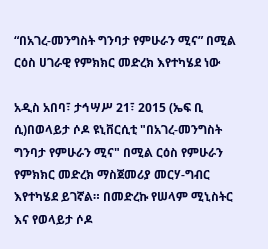“በአገረ-መንግስት ግንባታ የምሁራን ሚና” በሚል ርዕስ ሀገራዊ የምክክር መድረክ እየተካሄደ ነው

አዲስ አበባ፣ ታኅሣሥ 21፣ 2015 (ኤፍ ቢ ሲ)በወላይታ ሶዶ ዩኒቨርሲቲ "በአገረ-መንግስት ግንባታ የምሁራን ሚና" በሚል ርዕስ የምሁራን የምክክር መድረክ ማስጀመሪያ መርሃ-ግብር እየተካሄደ ይገኛል። በመድረኩ የሠላም ሚኒስትር እና የወላይታ ሶዶ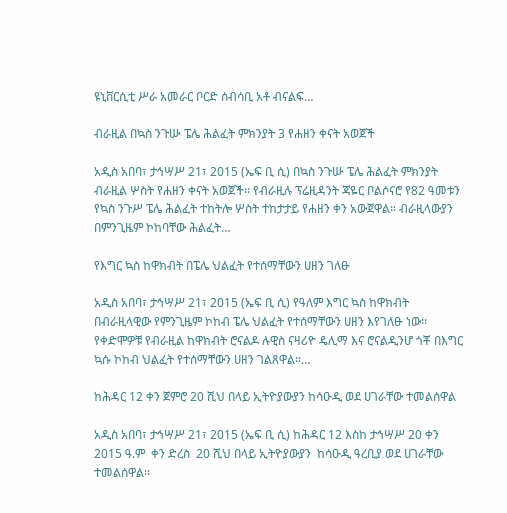ዩኒቨርሲቲ ሥራ አመራር ቦርድ ሰብሳቢ አቶ ብናልፍ…

ብራዚል በኳስ ንጉሡ ፔሌ ሕልፈት ምክንያት 3 የሐዘን ቀናት አወጀች

አዲስ አበባ፣ ታኅሣሥ 21፣ 2015 (ኤፍ ቢ ሲ) በኳስ ንጉሡ ፔሌ ሕልፈት ምክንያት ብራዚል ሦስት የሐዘን ቀናት አወጀች፡፡ የብራዚሉ ፕሬዚዳንት ጃዬር ቦልሶናሮ የ82 ዓመቱን የኳስ ንጉሥ ፔሌ ሕልፈት ተከትሎ ሦስት ተከታታይ የሐዘን ቀን አውጀዋል። ብራዚላውያን በምንጊዜም ኮከባቸው ሕልፈት…

የእግር ኳስ ከዋክብት በፔሌ ህልፈት የተሰማቸውን ሀዘን ገለፁ

አዲስ አበባ፣ ታኅሣሥ 21፣ 2015 (ኤፍ ቢ ሲ) የዓለም እግር ኳስ ከዋክብት በብራዚላዊው የምንጊዜም ኮከብ ፔሌ ህልፈት የተሰማቸውን ሀዘን እየገለፁ ነው፡፡ የቀድሞዎቹ የብራዚል ከዋክብት ሮናልዶ ሉዊስ ናዛሪዮ ዴሊማ እና ሮናልዲንሆ ጎቾ በእግር ኳሱ ኮከብ ህልፈት የተሰማቸውን ሀዘን ገልጸዋል።…

ከሕዳር 12 ቀን ጀምሮ 20 ሺህ በላይ ኢትዮያውያን ከሳዑዲ ወደ ሀገራቸው ተመልሰዋል

አዲስ አበባ፣ ታኅሣሥ 21፣ 2015 (ኤፍ ቢ ሲ) ከሕዳር 12 እስከ ታኅሣሥ 20 ቀን 2015 ዓ.ም  ቀን ድረስ  20 ሺህ በላይ ኢትዮያውያን  ከሳዑዲ ዓረቢያ ወደ ሀገራቸው ተመልሰዋል፡፡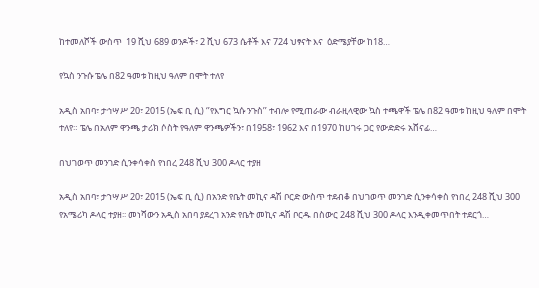ከተመለሾች ውስጥ  19 ሺህ 689 ወንዶች፣ 2 ሺህ 673 ሴቶች እና 724 ህፃናት እና  ዕድሜያቸው ከ18…

የኳስ ንጉሱ ፔሌ በ82 ዓመቱ ከዚህ ዓለም በሞት ተለየ

አዲስ አበባ፣ ታኅሣሥ 20፣ 2015 (ኤፍ ቢ ሲ) ‘’የእግር ኳሱ ንጉስ’’ ተብሎ የሚጠራው ብራዚላዊው ኳስ ተጫዋች ፔሌ በ82 ዓመቱ ከዚህ ዓለም በሞት ተለየ። ፔሌ በአለም ዋንጫ ታሪክ ሶስት የዓለም ዋንጫዎችን፣ በ1958፣ 1962 እና በ1970 ከሀገሩ ጋር የውድድሩ አሸናፊ…

በህገወጥ መንገድ ሲንቀሳቀስ የነበረ 248 ሺህ 300 ዶላር ተያዘ

አዲስ አበባ፣ ታኀሣሥ 20፣ 2015 (ኤፍ ቢ ሲ) በአንድ የቤት መኪና ዳሽ ቦርድ ውስጥ ተደብቆ በህገወጥ መንገድ ሲንቀሳቀስ የነበረ 248 ሺህ 300 የአሜሪካ ዶላር ተያዘ፡፡ መነሻውን አዲስ አበባ ያደረገ አንድ የቤት መኪና ዳሽ ቦርዱ በስውር 248 ሺህ 300 ዶላር እንዲቀመጥበት ተደርጎ…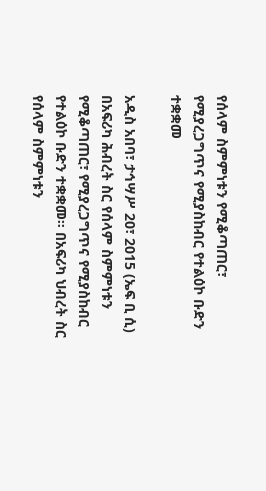የሰላም ስምምነቱን የሚቆጣጠር፣ የሚያረጋግጥና የሚያስከብር የተልዕኮ ቡድን ተቋቋመ

አዲስ አበባ፣ ታኅሣሥ 20፣ 2015 (ኤፍ ቢ ሲ) በአፍሪካ ሕብረት ስር የሰላም ስምምነቱን የሚቆጣጠር፣ የሚያረጋግጥና የሚያስከብር የተልዕኮ ቡድን ተቋቋመ። በአፍሪካ ህብረት ስር የሰላም ስምምነቱን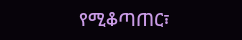የሚቆጣጠር፣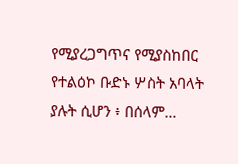የሚያረጋግጥና የሚያስከበር የተልዕኮ ቡድኑ ሦስት አባላት ያሉት ሲሆን ፥ በሰላም…